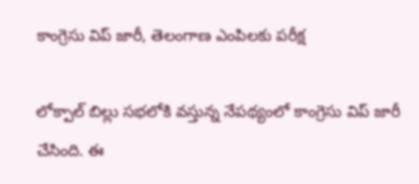కాంగ్రెసు విప్ జారీ, తెలంగాణ ఎంపిలకు పరీక్ష

లోక్పాల్ బిల్లు సభలోకి వస్తున్న నేపథ్యంలో కాంగ్రెసు విప్ జారీ చేసింది. ఈ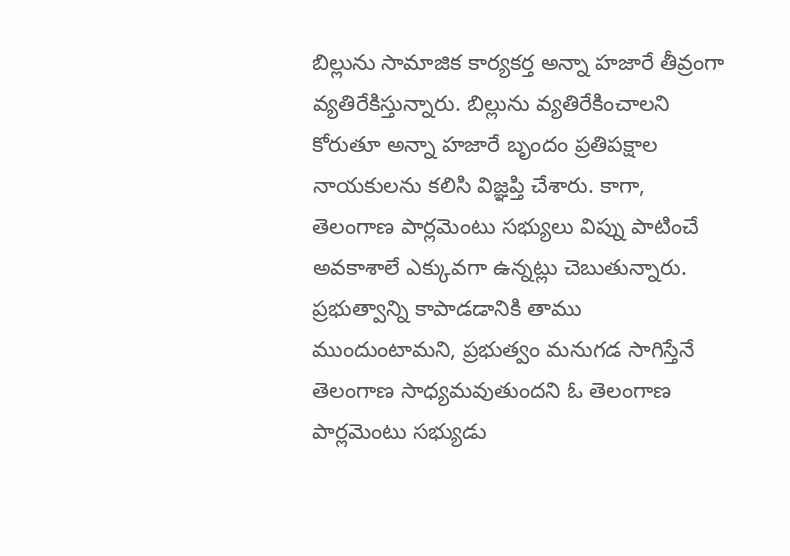బిల్లును సామాజిక కార్యకర్త అన్నా హజారే తీవ్రంగా వ్యతిరేకిస్తున్నారు. బిల్లును వ్యతిరేకించాలని కోరుతూ అన్నా హజారే బృందం ప్రతిపక్షాల నాయకులను కలిసి విజ్ఞప్తి చేశారు. కాగా, తెలంగాణ పార్లమెంటు సభ్యులు విప్ను పాటించే అవకాశాలే ఎక్కువగా ఉన్నట్లు చెబుతున్నారు. ప్రభుత్వాన్ని కాపాడడానికి తాము ముందుంటామని, ప్రభుత్వం మనుగడ సాగిస్తేనే తెలంగాణ సాధ్యమవుతుందని ఓ తెలంగాణ పార్లమెంటు సభ్యుడు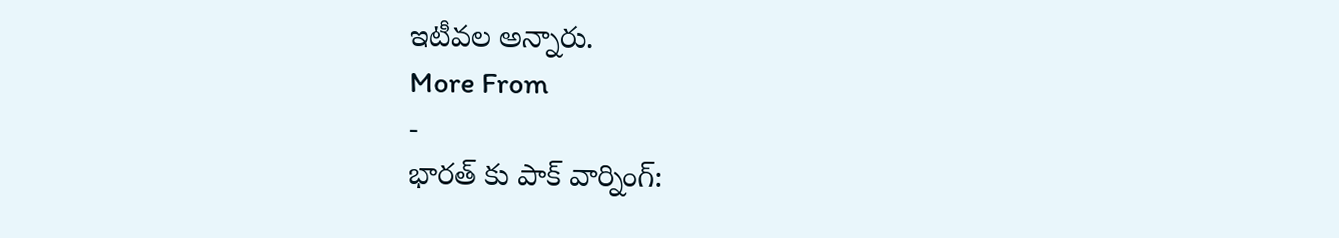ఇటీవల అన్నారు.
More From
-
భారత్ కు పాక్ వార్నింగ్: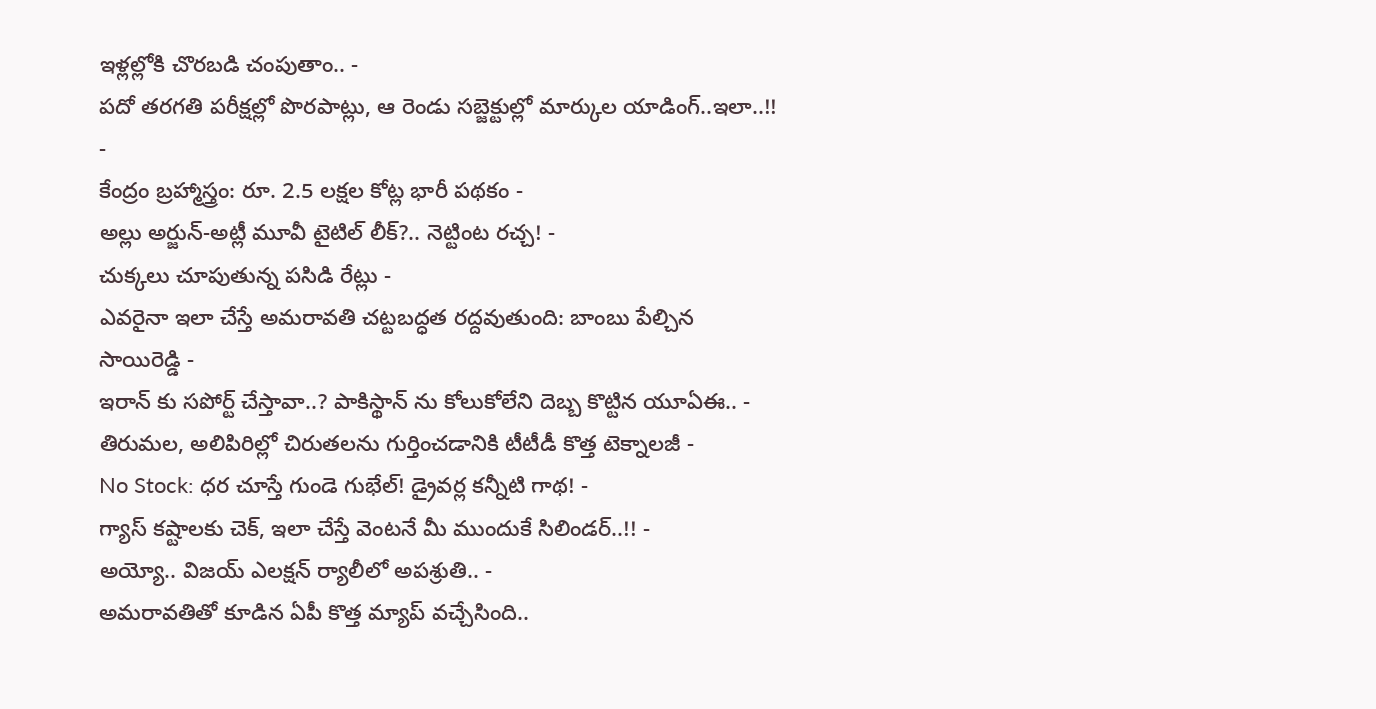ఇళ్లల్లోకి చొరబడి చంపుతాం.. -
పదో తరగతి పరీక్షల్లో పొరపాట్లు, ఆ రెండు సబ్జెక్టుల్లో మార్కుల యాడింగ్..ఇలా..!! -
కేంద్రం బ్రహ్మాస్త్రం: రూ. 2.5 లక్షల కోట్ల భారీ పథకం -
అల్లు అర్జున్-అట్లీ మూవీ టైటిల్ లీక్?.. నెట్టింట రచ్చ! -
చుక్కలు చూపుతున్న పసిడి రేట్లు -
ఎవరైనా ఇలా చేస్తే అమరావతి చట్టబద్ధత రద్దవుతుంది: బాంబు పేల్చిన సాయిరెడ్డి -
ఇరాన్ కు సపోర్ట్ చేస్తావా..? పాకిస్థాన్ ను కోలుకోలేని దెబ్బ కొట్టిన యూఏఈ.. -
తిరుమల, అలిపిరిల్లో చిరుతలను గుర్తించడానికి టీటీడీ కొత్త టెక్నాలజీ -
No Stock: ధర చూస్తే గుండె గుభేల్! డ్రైవర్ల కన్నీటి గాథ! -
గ్యాస్ కష్టాలకు చెక్, ఇలా చేస్తే వెంటనే మీ ముందుకే సిలిండర్..!! -
అయ్యో.. విజయ్ ఎలక్షన్ ర్యాలీలో అపశ్రుతి.. -
అమరావతితో కూడిన ఏపీ కొత్త మ్యాప్ వచ్చేసింది..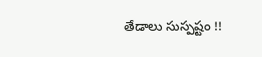తేడాలు సుస్పష్టం !!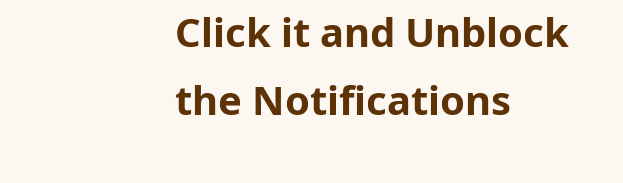Click it and Unblock the Notifications